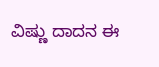ವಿಷ್ಣು ದಾದನ ಈ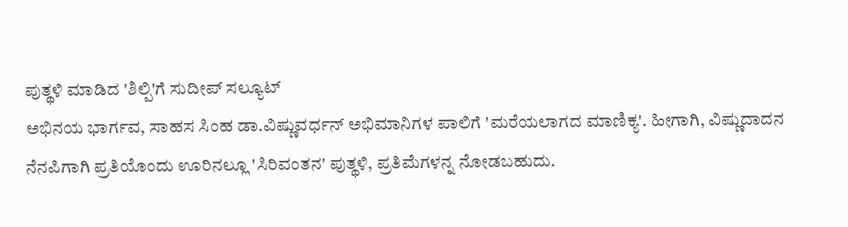ಪುತ್ಥಳಿ ಮಾಡಿದ 'ಶಿಲ್ಪಿ'ಗೆ ಸುದೀಪ್ ಸಲ್ಯೂಟ್
ಅಭಿನಯ ಭಾರ್ಗವ, ಸಾಹಸ ಸಿಂಹ ಡಾ.ವಿಷ್ಣುವರ್ಧನ್ ಅಭಿಮಾನಿಗಳ ಪಾಲಿಗೆ 'ಮರೆಯಲಾಗದ ಮಾಣಿಕ್ಯ'. ಹೀಗಾಗಿ, ವಿಷ್ಣುದಾದನ ನೆನಪಿಗಾಗಿ ಪ್ರತಿಯೊಂದು ಊರಿನಲ್ಲೂ 'ಸಿರಿವಂತನ' ಪುತ್ಥಳಿ, ಪ್ರತಿಮೆಗಳನ್ನ ನೋಡಬಹುದು.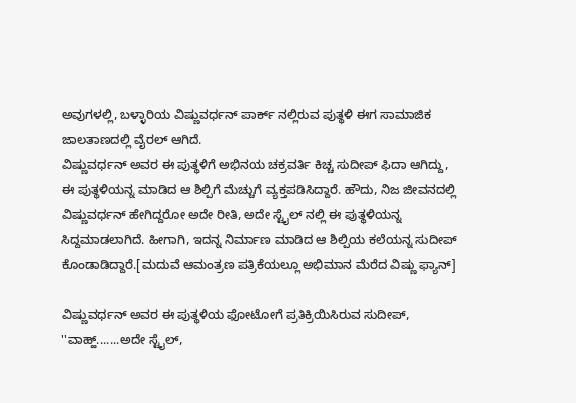ಅವುಗಳಲ್ಲಿ, ಬಳ್ಳಾರಿಯ ವಿಷ್ಣುವರ್ಧನ್ ಪಾರ್ಕ್ ನಲ್ಲಿರುವ ಪುತ್ಥಳಿ ಈಗ ಸಾಮಾಜಿಕ ಜಾಲತಾಣದಲ್ಲಿ ವೈರಲ್ ಆಗಿದೆ.
ವಿಷ್ಣುವರ್ಧನ್ ಅವರ ಈ ಪುತ್ಥಳಿಗೆ ಅಭಿನಯ ಚಕ್ರವರ್ತಿ ಕಿಚ್ಚ ಸುದೀಪ್ ಫಿದಾ ಆಗಿದ್ದು, ಈ ಪುತ್ಥಳಿಯನ್ನ ಮಾಡಿದ ಆ ಶಿಲ್ಪಿಗೆ ಮೆಚ್ಚುಗೆ ವ್ಯಕ್ತಪಡಿಸಿದ್ದಾರೆ. ಹೌದು, ನಿಜ ಜೀವನದಲ್ಲಿ ವಿಷ್ಣುವರ್ಧನ್ ಹೇಗಿದ್ದರೋ ಅದೇ ರೀತಿ, ಅದೇ ಸ್ಟೈಲ್ ನಲ್ಲಿ ಈ ಪುತ್ಥಳಿಯನ್ನ ಸಿದ್ದಮಾಡಲಾಗಿದೆ. ಹೀಗಾಗಿ, ಇದನ್ನ ನಿರ್ಮಾಣ ಮಾಡಿದ ಆ ಶಿಲ್ಪಿಯ ಕಲೆಯನ್ನ ಸುದೀಪ್ ಕೊಂಡಾಡಿದ್ದಾರೆ.[ಮದುವೆ ಆಮಂತ್ರಣ ಪತ್ರಿಕೆಯಲ್ಲೂ ಅಭಿಮಾನ ಮೆರೆದ ವಿಷ್ಣು ಫ್ಯಾನ್]

ವಿಷ್ಣುವರ್ಧನ್ ಅವರ ಈ ಪುತ್ಥಳಿಯ ಫೋಟೋಗೆ ಪ್ರತಿಕ್ರಿಯಿಸಿರುವ ಸುದೀಪ್, ''ವಾಹ್ಹ್.......ಅದೇ ಸ್ಟೈಲ್,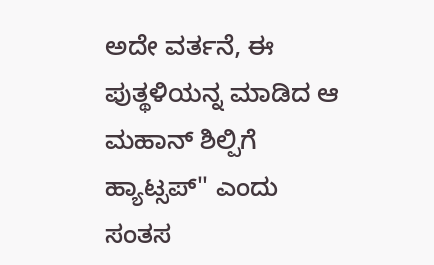ಅದೇ ವರ್ತನೆ, ಈ ಪುತ್ಥಳಿಯನ್ನ ಮಾಡಿದ ಆ ಮಹಾನ್ ಶಿಲ್ಪಿಗೆ ಹ್ಯಾಟ್ಸಪ್'' ಎಂದು ಸಂತಸ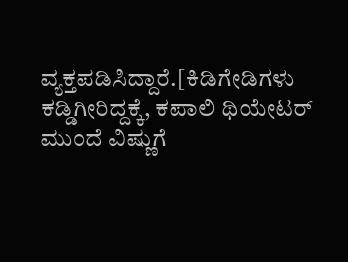ವ್ಯಕ್ತಪಡಿಸಿದ್ದಾರೆ.[ಕಿಡಿಗೇಡಿಗಳು ಕಡ್ಡಿಗೀರಿದ್ದಕ್ಕೆ, ಕಪಾಲಿ ಥಿಯೇಟರ್ ಮುಂದೆ ವಿಷ್ಣುಗೆ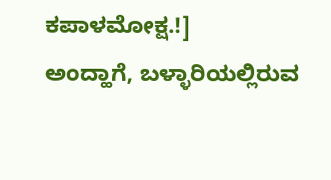ಕಪಾಳಮೋಕ್ಷ.!]
ಅಂದ್ಹಾಗೆ, ಬಳ್ಳಾರಿಯಲ್ಲಿರುವ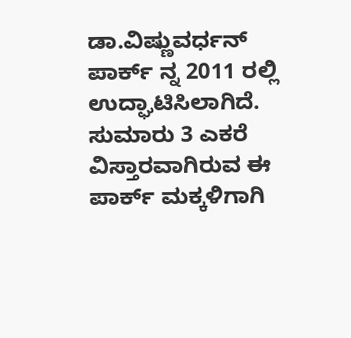ಡಾ.ವಿಷ್ಣುವರ್ಧನ್ ಪಾರ್ಕ್ ನ್ನ 2011 ರಲ್ಲಿ ಉದ್ಘಾಟಿಸಿಲಾಗಿದೆ. ಸುಮಾರು 3 ಎಕರೆ ವಿಸ್ತಾರವಾಗಿರುವ ಈ ಪಾರ್ಕ್ ಮಕ್ಕಳಿಗಾಗಿ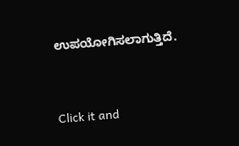ಉಪಯೋಗಿಸಲಾಗುತ್ತಿದೆ.


Click it and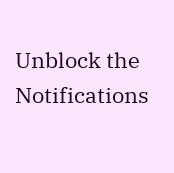Unblock the Notifications